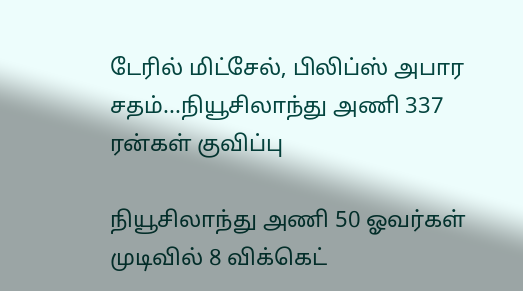டேரில் மிட்சேல், பிலிப்ஸ் அபார சதம்...நியூசிலாந்து அணி 337 ரன்கள் குவிப்பு

நியூசிலாந்து அணி 50 ஓவர்கள் முடிவில் 8 விக்கெட்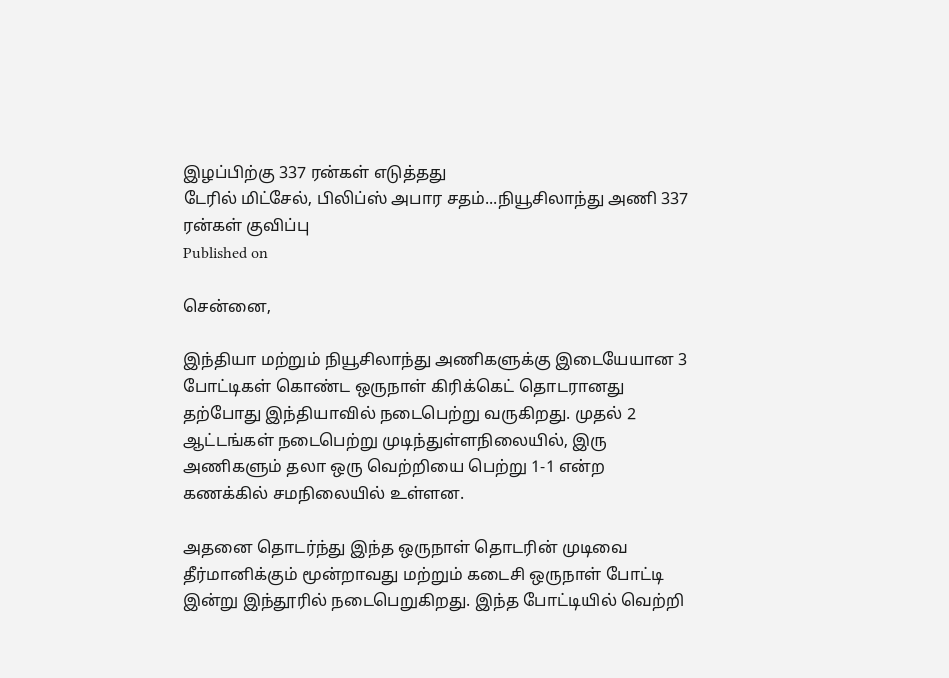இழப்பிற்கு 337 ரன்கள் எடுத்தது
டேரில் மிட்சேல், பிலிப்ஸ் அபார சதம்...நியூசிலாந்து அணி 337 ரன்கள் குவிப்பு
Published on

சென்னை,

இந்தியா மற்றும் நியூசிலாந்து அணிகளுக்கு இடையேயான 3 போட்டிகள் கொண்ட ஒருநாள் கிரிக்கெட் தொடரானது தற்போது இந்தியாவில் நடைபெற்று வருகிறது. முதல் 2 ஆட்டங்கள் நடைபெற்று முடிந்துள்ளநிலையில், இரு அணிகளும் தலா ஒரு வெற்றியை பெற்று 1-1 என்ற கணக்கில் சமநிலையில் உள்ளன.

அதனை தொடர்ந்து இந்த ஒருநாள் தொடரின் முடிவை தீர்மானிக்கும் மூன்றாவது மற்றும் கடைசி ஒருநாள் போட்டி இன்று இந்தூரில் நடைபெறுகிறது. இந்த போட்டியில் வெற்றி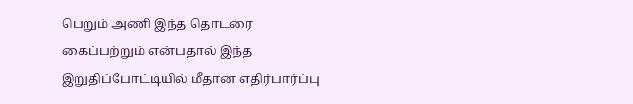பெறும் அணி இந்த தொடரை கைப்பற்றும் என்பதால் இந்த இறுதிப்போட்டியில் மீதான எதிர்பார்ப்பு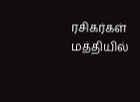ரசிகர்கள் மத்தியில்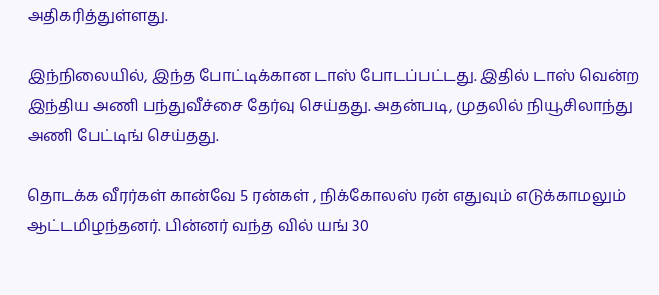அதிகரித்துள்ளது.

இந்நிலையில், இந்த போட்டிக்கான டாஸ் போடப்பட்டது. இதில் டாஸ் வென்ற இந்திய அணி பந்துவீச்சை தேர்வு செய்தது. அதன்படி, முதலில் நியூசிலாந்து அணி பேட்டிங் செய்தது.

தொடக்க வீரர்கள் கான்வே 5 ரன்கள் , நிக்கோலஸ் ரன் எதுவும் எடுக்காமலும் ஆட்டமிழந்தனர். பின்னர் வந்த வில் யங் 30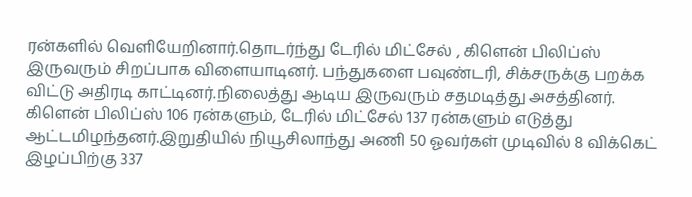ரன்களில் வெளியேறினார்.தொடர்ந்து டேரில் மிட்சேல் , கிளென் பிலிப்ஸ் இருவரும் சிறப்பாக விளையாடினர். பந்துகளை பவுண்டரி, சிக்சருக்கு பறக்க விட்டு அதிரடி காட்டினர்.நிலைத்து ஆடிய இருவரும் சதமடித்து அசத்தினர். கிளென் பிலிப்ஸ் 106 ரன்களும், டேரில் மிட்சேல் 137 ரன்களும் எடுத்து ஆட்டமிழந்தனர்.இறுதியில் நியூசிலாந்து அணி 50 ஓவர்கள் முடிவில் 8 விக்கெட் இழப்பிற்கு 337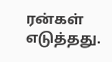ரன்கள் எடுத்தது.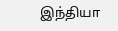இந்தியா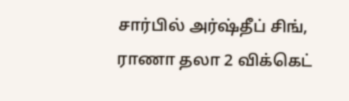சார்பில் அர்ஷ்தீப் சிங், ராணா தலா 2 விக்கெட்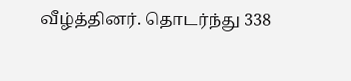வீழ்த்தினர். தொடர்ந்து 338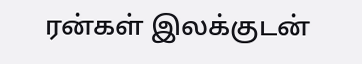ரன்கள் இலக்குடன்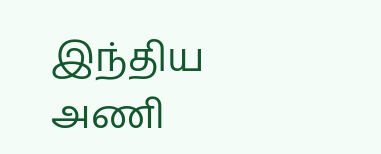இந்திய அணி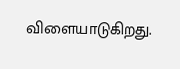விளையாடுகிறது.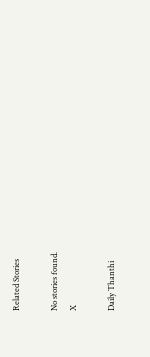Related Stories

No stories found.
X

Daily Thanthi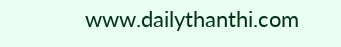www.dailythanthi.com